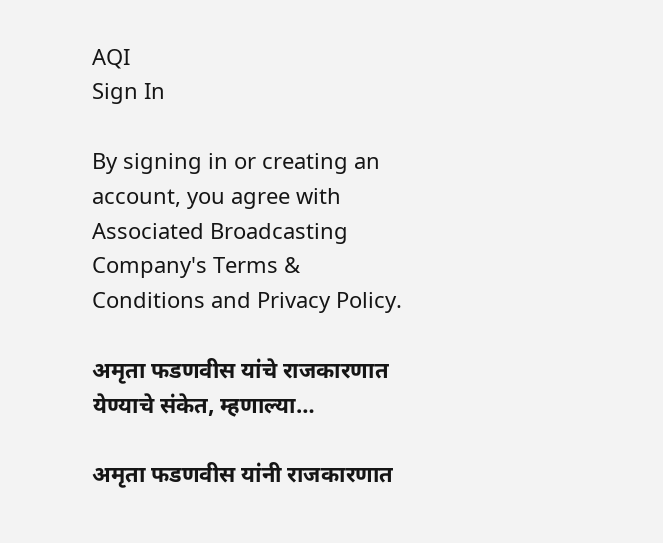AQI
Sign In

By signing in or creating an account, you agree with Associated Broadcasting Company's Terms & Conditions and Privacy Policy.

अमृता फडणवीस यांचे राजकारणात येण्याचे संकेत, म्हणाल्या…

अमृता फडणवीस यांनी राजकारणात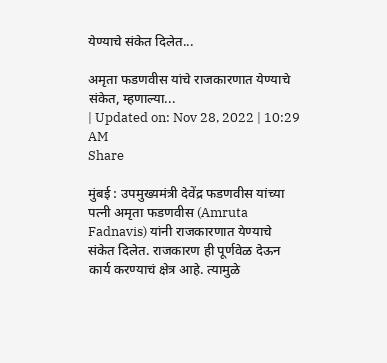येण्याचे संकेत दिलेत...

अमृता फडणवीस यांचे राजकारणात येण्याचे संकेत, म्हणाल्या...
| Updated on: Nov 28, 2022 | 10:29 AM
Share

मुंबई : उपमुख्यमंत्री देवेंद्र फडणवीस यांच्या पत्नी अमृता फडणवीस (Amruta Fadnavis) यांनी राजकारणात येण्याचे संकेत दिलेत. राजकारण ही पूर्णवेळ देऊन कार्य करण्याचं क्षेत्र आहे. त्यामुळे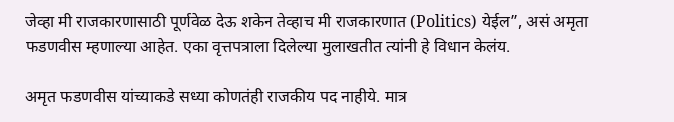जेव्हा मी राजकारणासाठी पूर्णवेळ देऊ शकेन तेव्हाच मी राजकारणात (Politics) येईल”, असं अमृता फडणवीस म्हणाल्या आहेत. एका वृत्तपत्राला दिलेल्या मुलाखतीत त्यांनी हे विधान केलंय.

अमृत फडणवीस यांच्याकडे सध्या कोणतंही राजकीय पद नाहीये. मात्र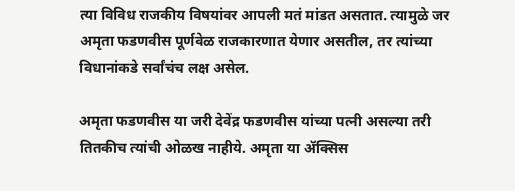त्या विविध राजकीय विषयांवर आपली मतं मांडत असतात. त्यामुळे जर अमृता फडणवीस पूर्णवेळ राजकारणात येणार असतील, तर त्यांच्या विधानांकडे सर्वांचंच लक्ष असेल.

अमृता फडणवीस या जरी देवेंद्र फडणवीस यांच्या पत्नी असल्या तरी तितकीच त्यांची ओळख नाहीये. अमृता या ॲक्सिस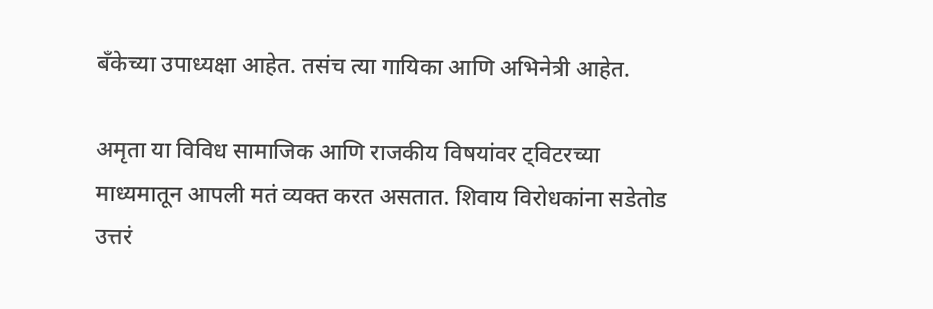बँकेच्या उपाध्यक्षा आहेत. तसंच त्या गायिका आणि अभिनेत्री आहेत.

अमृता या विविध सामाजिक आणि राजकीय विषयांवर ट्विटरच्या माध्यमातून आपली मतं व्यक्त करत असतात. शिवाय विरोधकांना सडेतोड उत्तरं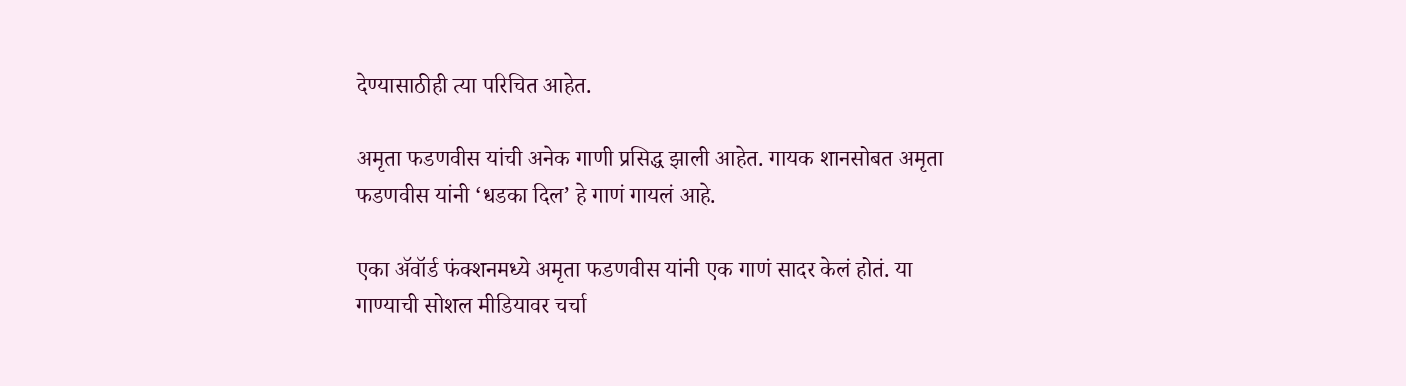देण्यासाठीही त्या परिचित आहेत.

अमृता फडणवीस यांची अनेक गाणी प्रसिद्ध झाली आहेत. गायक शानसोबत अमृता फडणवीस यांनी ‘धडका दिल’ हे गाणं गायलं आहे.

एका ॲवॉर्ड फंक्शनमध्ये अमृता फडणवीस यांनी एक गाणं सादर केलं होतं. या गाण्याची सोशल मीडियावर चर्चा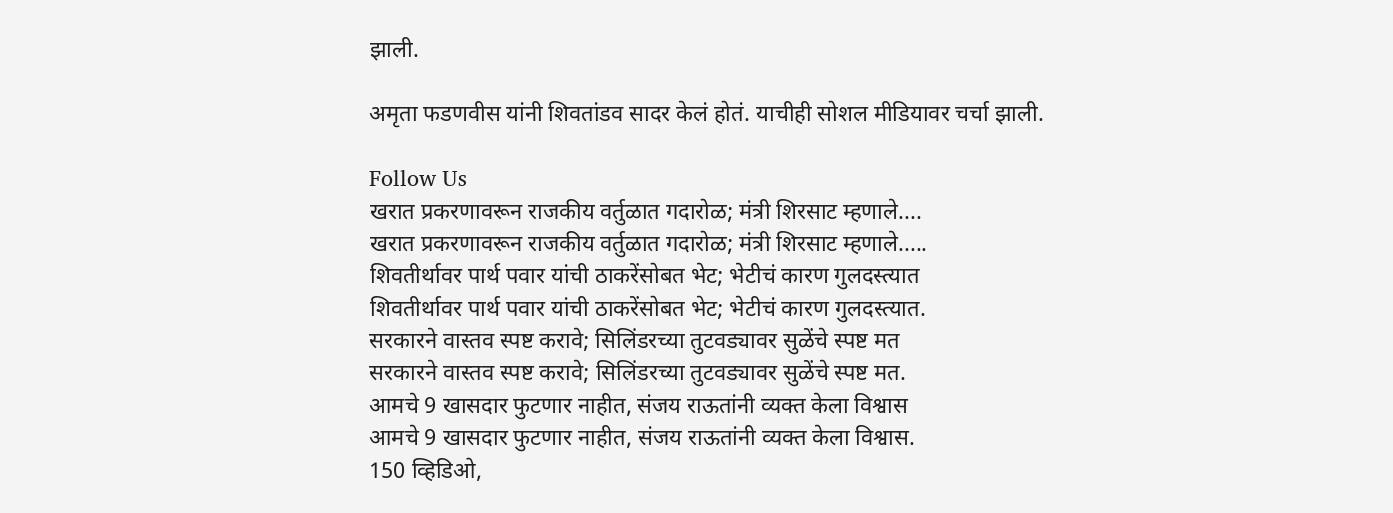झाली.

अमृता फडणवीस यांनी शिवतांडव सादर केलं होतं. याचीही सोशल मीडियावर चर्चा झाली.

Follow Us
खरात प्रकरणावरून राजकीय वर्तुळात गदारोळ; मंत्री शिरसाट म्हणाले....
खरात प्रकरणावरून राजकीय वर्तुळात गदारोळ; मंत्री शिरसाट म्हणाले.....
शिवतीर्थावर पार्थ पवार यांची ठाकरेंसोबत भेट; भेटीचं कारण गुलदस्त्यात
शिवतीर्थावर पार्थ पवार यांची ठाकरेंसोबत भेट; भेटीचं कारण गुलदस्त्यात.
सरकारने वास्तव स्पष्ट करावे; सिलिंडरच्या तुटवड्यावर सुळेंचे स्पष्ट मत
सरकारने वास्तव स्पष्ट करावे; सिलिंडरच्या तुटवड्यावर सुळेंचे स्पष्ट मत.
आमचे 9 खासदार फुटणार नाहीत, संजय राऊतांनी व्यक्त केला विश्वास
आमचे 9 खासदार फुटणार नाहीत, संजय राऊतांनी व्यक्त केला विश्वास.
150 व्हिडिओ,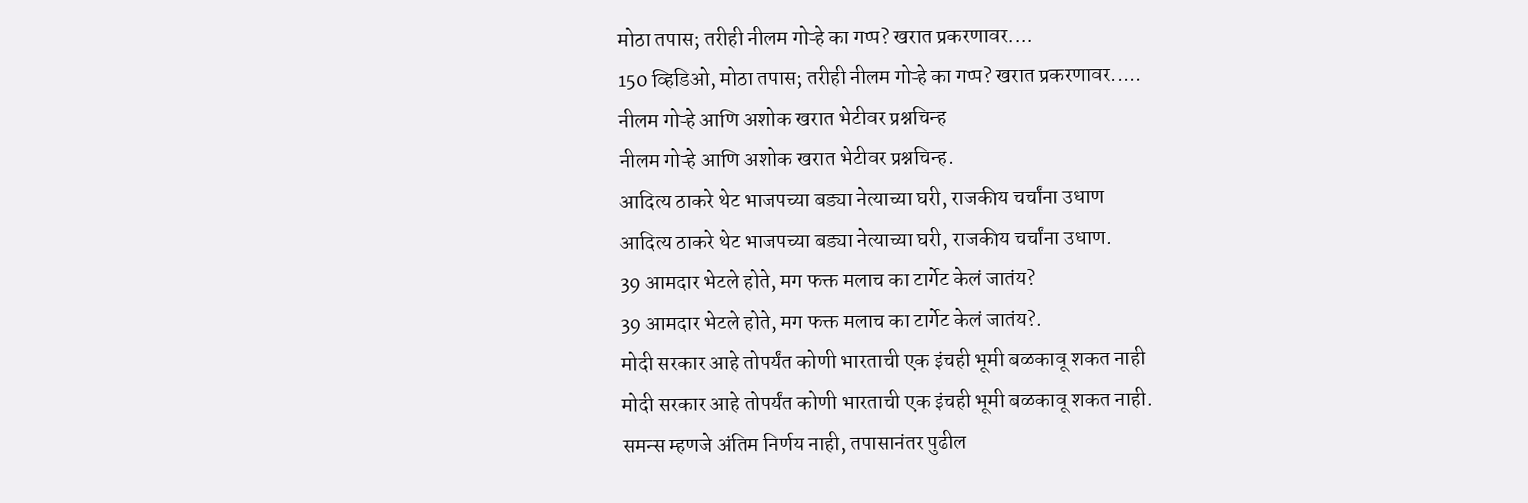मोठा तपास; तरीही नीलम गोऱ्हे का गप्प? खरात प्रकरणावर....
150 व्हिडिओ, मोठा तपास; तरीही नीलम गोऱ्हे का गप्प? खरात प्रकरणावर.....
नीलम गोऱ्हे आणि अशोक खरात भेटीवर प्रश्नचिन्ह
नीलम गोऱ्हे आणि अशोक खरात भेटीवर प्रश्नचिन्ह.
आदित्य ठाकरे थेट भाजपच्या बड्या नेत्याच्या घरी, राजकीय चर्चांना उधाण
आदित्य ठाकरे थेट भाजपच्या बड्या नेत्याच्या घरी, राजकीय चर्चांना उधाण.
39 आमदार भेटले होते, मग फक्त मलाच का टार्गेट केलं जातंय?
39 आमदार भेटले होते, मग फक्त मलाच का टार्गेट केलं जातंय?.
मोदी सरकार आहे तोपर्यंत कोणी भारताची एक इंचही भूमी बळकावू शकत नाही
मोदी सरकार आहे तोपर्यंत कोणी भारताची एक इंचही भूमी बळकावू शकत नाही.
समन्स म्हणजे अंतिम निर्णय नाही, तपासानंतर पुढील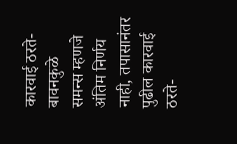कारवाई ठरते- बावनकुळे
समन्स म्हणजे अंतिम निर्णय नाही, तपासानंतर पुढील कारवाई ठरते-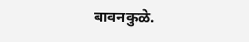बावनकुळे.